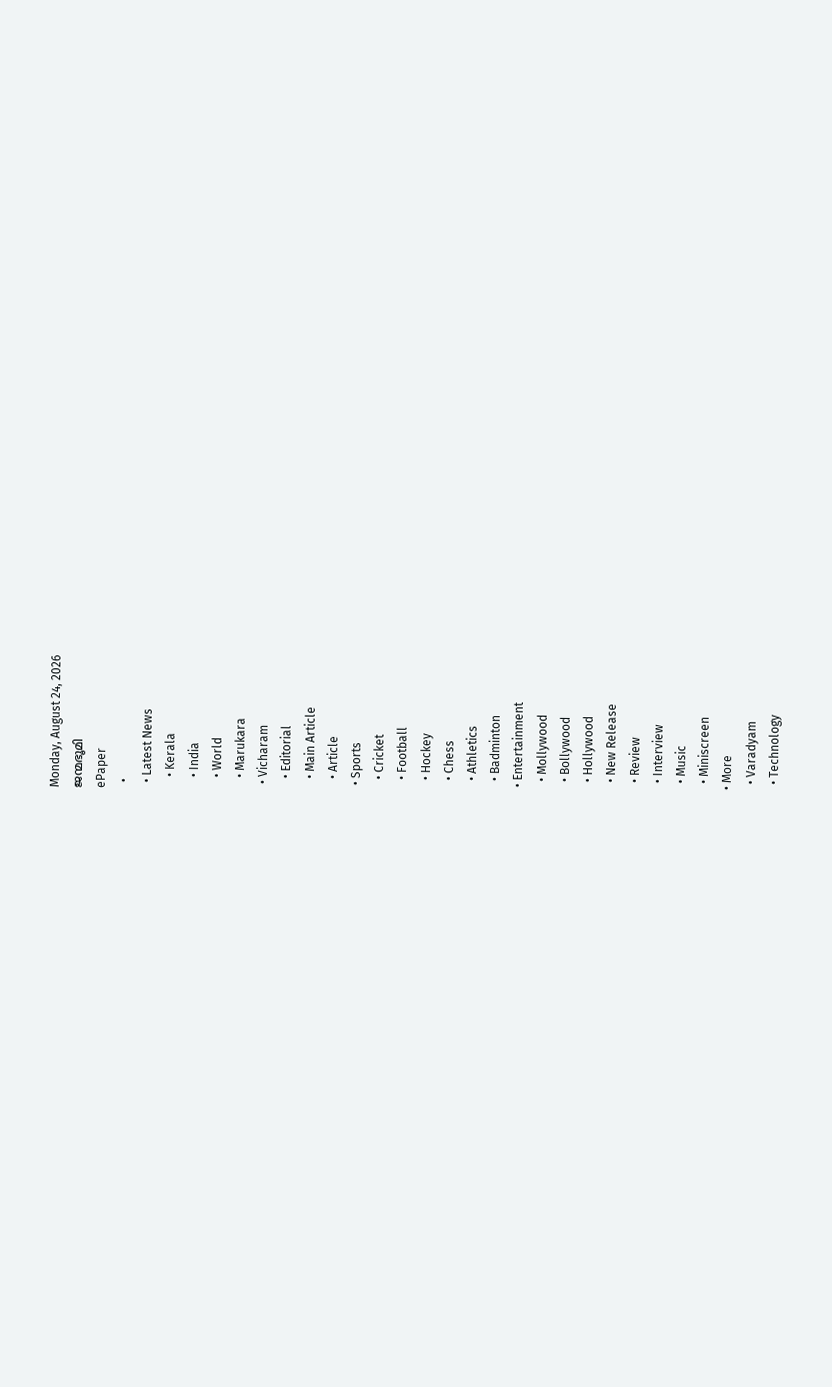Monday, August 24, 2026
ജന്മഭൂമി
ePaper
  •
  • Latest News
    • Kerala
    • India
    • World
    • Marukara
  • Vicharam
    • Editorial
    • Main Article
    • Article
  • Sports
    • Cricket
    • Football
    • Hockey
    • Chess
    • Athletics
    • Badminton
  • Entertainment
    • Mollywood
    • Bollywood
    • Hollywood
    • New Release
    • Review
    • Interview
    • Music
    • Miniscreen
  • More
    • Varadyam
    • Technology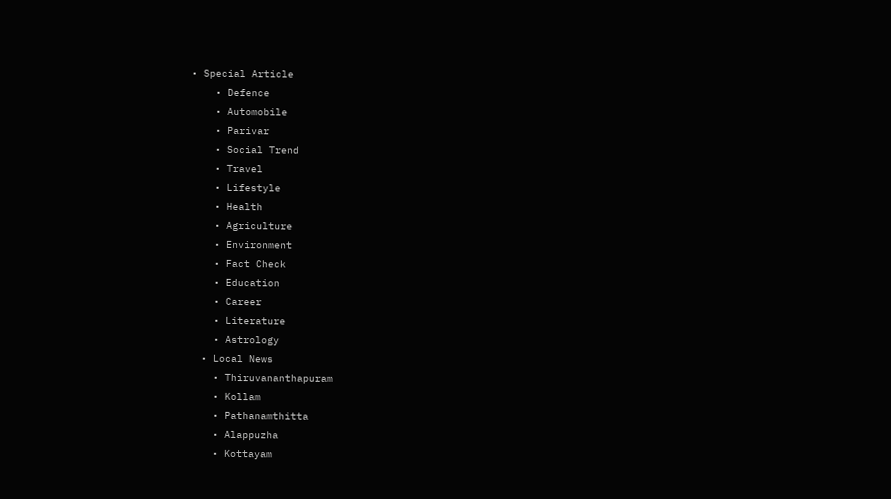• Special Article
    • Defence
    • Automobile
    • Parivar
    • Social Trend
    • Travel
    • Lifestyle
    • Health
    • Agriculture
    • Environment
    • Fact Check
    • Education
    • Career
    • Literature
    • Astrology
  • Local News
    • Thiruvananthapuram
    • Kollam
    • Pathanamthitta
    • Alappuzha
    • Kottayam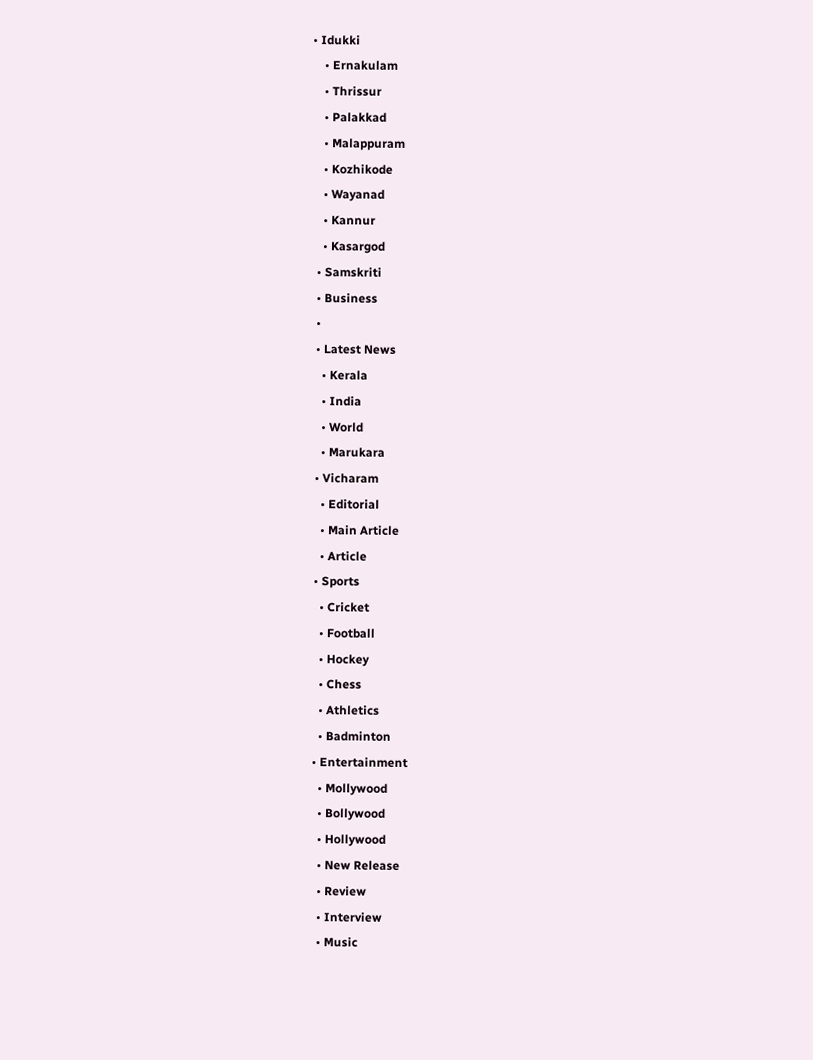• Idukki
    • Ernakulam
    • Thrissur
    • Palakkad
    • Malappuram
    • Kozhikode
    • Wayanad
    • Kannur
    • Kasargod
  • Samskriti
  • Business
  •
  • Latest News
    • Kerala
    • India
    • World
    • Marukara
  • Vicharam
    • Editorial
    • Main Article
    • Article
  • Sports
    • Cricket
    • Football
    • Hockey
    • Chess
    • Athletics
    • Badminton
  • Entertainment
    • Mollywood
    • Bollywood
    • Hollywood
    • New Release
    • Review
    • Interview
    • Music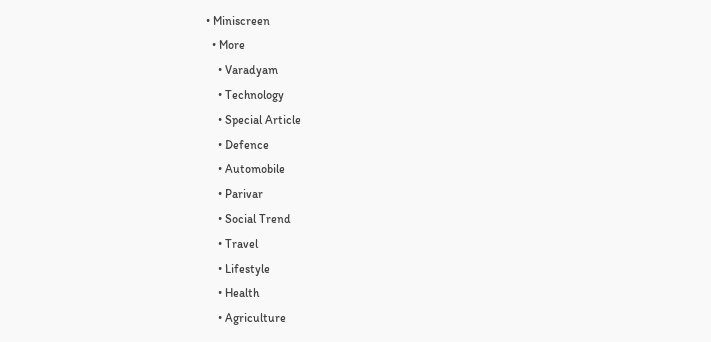• Miniscreen
  • More
    • Varadyam
    • Technology
    • Special Article
    • Defence
    • Automobile
    • Parivar
    • Social Trend
    • Travel
    • Lifestyle
    • Health
    • Agriculture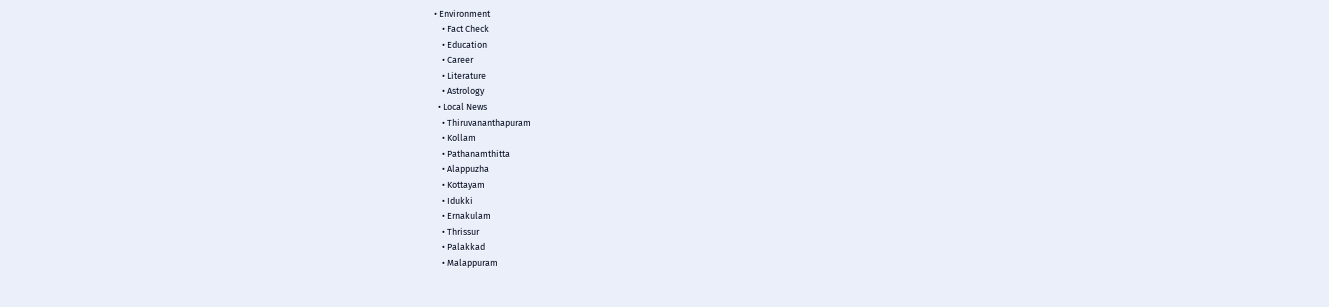• Environment
    • Fact Check
    • Education
    • Career
    • Literature
    • Astrology
  • Local News
    • Thiruvananthapuram
    • Kollam
    • Pathanamthitta
    • Alappuzha
    • Kottayam
    • Idukki
    • Ernakulam
    • Thrissur
    • Palakkad
    • Malappuram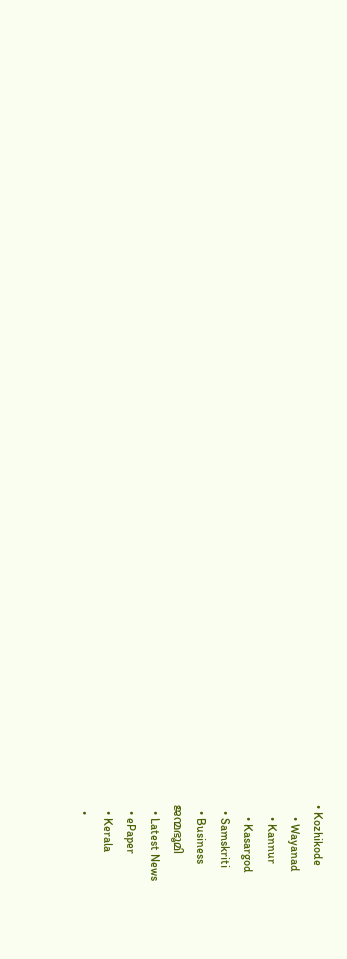• Kozhikode
    • Wayanad
    • Kannur
    • Kasargod
  • Samskriti
  • Business
ജന്മഭൂമി
  • Latest News
  • ePaper
  • Kerala
  •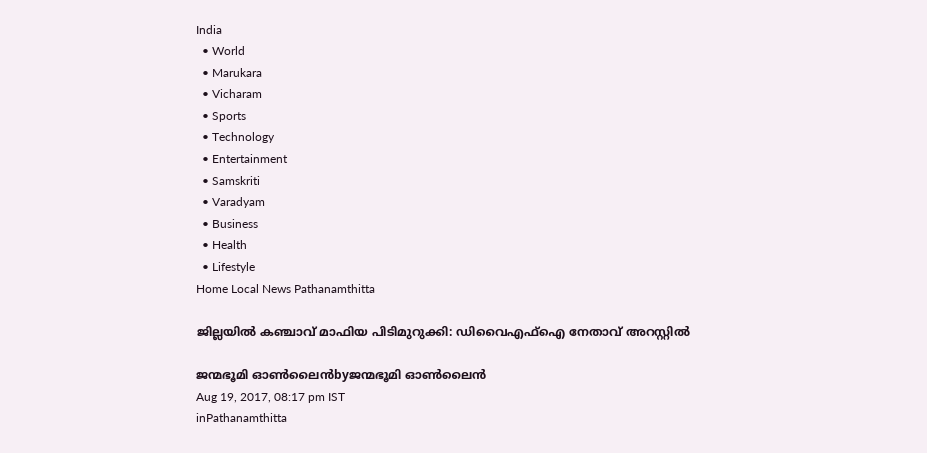India
  • World
  • Marukara
  • Vicharam
  • Sports
  • Technology
  • Entertainment
  • Samskriti
  • Varadyam
  • Business
  • Health
  • Lifestyle
Home Local News Pathanamthitta

ജില്ലയില്‍ കഞ്ചാവ് മാഫിയ പിടിമുറുക്കി: ഡിവൈഎഫ്‌ഐ നേതാവ് അറസ്റ്റില്‍

ജന്മഭൂമി ഓണ്‍ലൈന്‍byജന്മഭൂമി ഓണ്‍ലൈന്‍
Aug 19, 2017, 08:17 pm IST
inPathanamthitta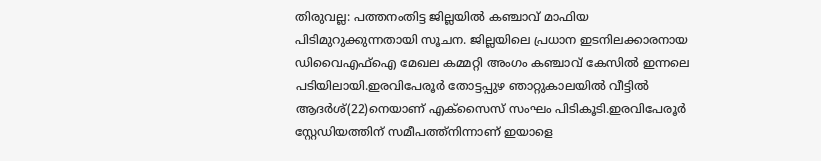തിരുവല്ല: പത്തനംതിട്ട ജില്ലയില്‍ കഞ്ചാവ് മാഫിയ പിടിമുറുക്കുന്നതായി സൂചന. ജില്ലയിലെ പ്രധാന ഇടനിലക്കാരനായ ഡിവൈഎഫ്‌ഐ മേഖല കമ്മറ്റി അംഗം കഞ്ചാവ് കേസില്‍ ഇന്നലെ പടിയിലായി.ഇരവിപേരൂര്‍ തോട്ടപ്പുഴ ഞാറ്റുകാലയില്‍ വീട്ടില്‍ ആദര്‍ശ്(22)നെയാണ് എക്‌സൈസ് സംഘം പിടികൂടി.ഇരവിപേരൂര്‍ സ്റ്റേഡിയത്തിന് സമീപത്ത്‌നിന്നാണ് ഇയാളെ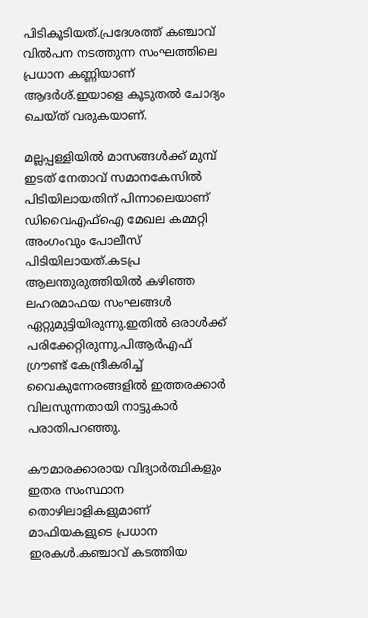പിടികൂടിയത്.പ്രദേശത്ത് കഞ്ചാവ് വില്‍പന നടത്തുന്ന സംഘത്തിലെ പ്രധാന കണ്ണിയാണ് ആദര്‍ശ്.ഇയാളെ കൂടുതല്‍ ചോദ്യം ചെയ്ത് വരുകയാണ്.

മല്ലപ്പള്ളിയില്‍ മാസങ്ങള്‍ക്ക് മുമ്പ് ഇടത് നേതാവ് സമാനകേസില്‍ പിടിയിലായതിന് പിന്നാലെയാണ് ഡിവൈഎഫ്‌ഐ മേഖല കമ്മറ്റി അംഗംവും പോലീസ് പിടിയിലായത്.കടപ്ര ആലന്തുരുത്തിയില്‍ കഴിഞ്ഞ ലഹരമാഫയ സംഘങ്ങള്‍ ഏറ്റുമുട്ടിയിരുന്നു.ഇതില്‍ ഒരാള്‍ക്ക് പരിക്കേറ്റിരുന്നു.പിആര്‍എഫ് ഗ്രൗണ്ട് കേന്ദ്രീകരിച്ച് വൈകുന്നേരങ്ങളില്‍ ഇത്തരക്കാര്‍ വിലസുന്നതായി നാട്ടുകാര്‍ പരാതിപറഞ്ഞു.

കൗമാരക്കാരായ വിദ്യാര്‍ത്ഥികളും ഇതര സംസ്ഥാന തൊഴിലാളികളുമാണ് മാഫിയകളുടെ പ്രധാന ഇരകള്‍.കഞ്ചാവ് കടത്തിയ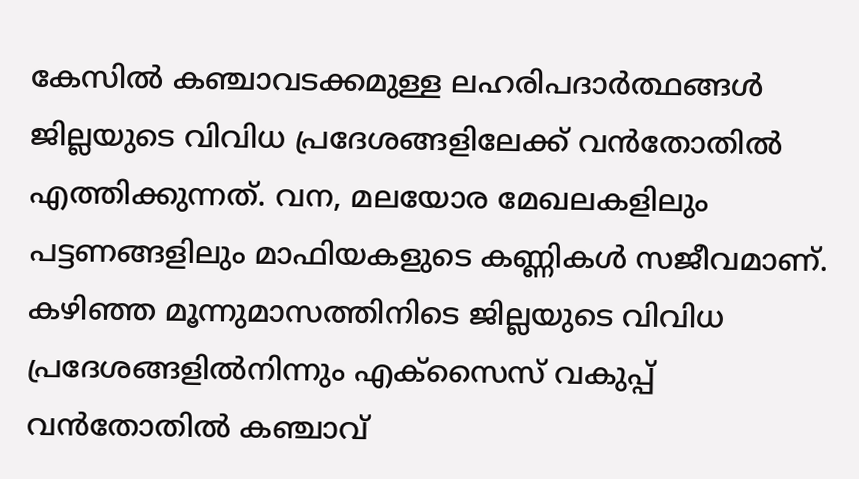കേസില്‍ കഞ്ചാവടക്കമുള്ള ലഹരിപദാര്‍ത്ഥങ്ങള്‍ ജില്ലയുടെ വിവിധ പ്രദേശങ്ങളിലേക്ക് വന്‍തോതില്‍ എത്തിക്കുന്നത്. വന, മലയോര മേഖലകളിലും പട്ടണങ്ങളിലും മാഫിയകളുടെ കണ്ണികള്‍ സജീവമാണ്. കഴിഞ്ഞ മൂന്നുമാസത്തിനിടെ ജില്ലയുടെ വിവിധ പ്രദേശങ്ങളില്‍നിന്നും എക്‌സൈസ് വകുപ്പ് വന്‍തോതില്‍ കഞ്ചാവ്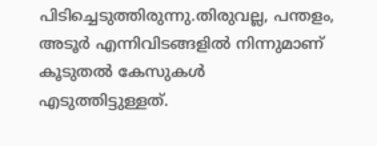പിടിച്ചെടുത്തിരുന്നു.തിരുവല്ല, പന്തളം, അടൂര്‍ എന്നിവിടങ്ങളില്‍ നിന്നുമാണ് കൂടുതല്‍ കേസുകള്‍ എടുത്തിട്ടുള്ളത്.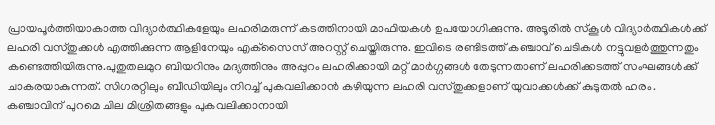പ്രായപൂര്‍ത്തിയാകാത്ത വിദ്യാര്‍ത്ഥികളേയും ലഹരിമരുന്ന് കടത്തിനായി മാഫിയകള്‍ ഉപയോഗിക്കുന്നു. അടൂരില്‍ സ്‌കൂള്‍ വിദ്യാര്‍ത്ഥികള്‍ക്ക് ലഹരി വസ്തുക്കള്‍ എത്തിക്കുന്ന ആളിനേയും എക്‌സൈസ് അറസ്റ്റ് ചെയ്തിരുന്നു. ഇവിടെ രണ്ടിടത്ത് കഞ്ചാവ് ചെടികള്‍ നട്ടുവളര്‍ത്തുന്നതും കണ്ടെത്തിയിരുന്നു.പുതുതലമുറ ബിയറിനും മദ്യത്തിനും അപ്പുറം ലഹരിക്കായി മറ്റ് മാര്‍ഗ്ഗങ്ങള്‍ തേടുന്നതാണ് ലഹരിക്കടത്ത് സംഘങ്ങള്‍ക്ക് ചാകരയാകുന്നത്. സിഗരറ്റിലും ബീഡിയിലും നിറച്ച് പുകവലിക്കാന്‍ കഴിയുന്ന ലഹരി വസ്തുക്കളാണ് യുവാക്കള്‍ക്ക് കുടുതല്‍ ഹരം. കഞ്ചാവിന് പുറമെ ചില മിശ്രിതങ്ങളും പുകവലിക്കാനായി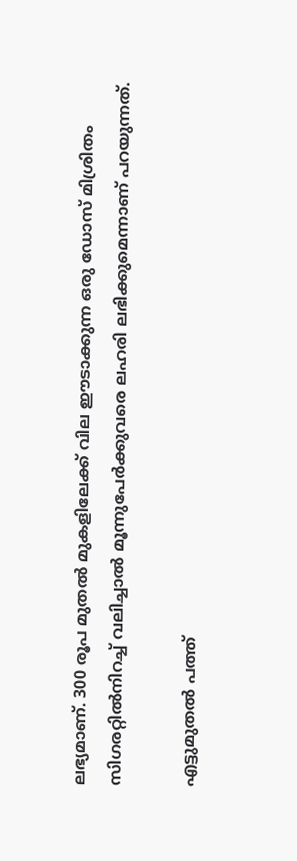ലഭ്യമാണ്. 300 രൂപ മുതല്‍ മുകളിലേക്ക് വില ഈടാക്കുന്ന ഒരു ഡോസ് മിശ്രിതം സിഗരറ്റില്‍നിറച്ച് വലിച്ചാല്‍ മൂന്നുപേര്‍ക്കുവരെ ലഹരി ലഭിക്കുമെന്നാണ് പറയുന്നത്.

എട്ടുമുതല്‍ പത്ത്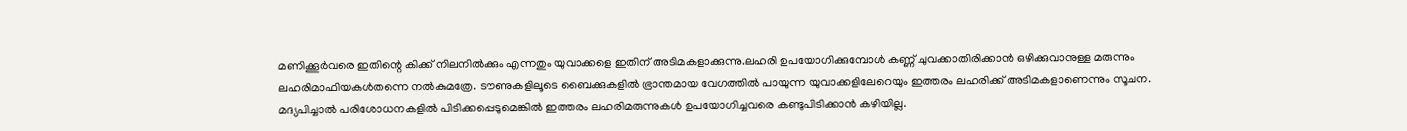മണിക്കൂര്‍വരെ ഇതിന്റെ കിക്ക് നിലനില്‍ക്കും എന്നതും യുവാക്കളെ ഇതിന് അടിമകളാക്കുന്നു.ലഹരി ഉപയോഗിക്കുമ്പോള്‍ കണ്ണ് ചുവക്കാതിരിക്കാന്‍ ഒഴിക്കുവാനുള്ള മരുന്നും ലഹരിമാഫിയകള്‍തന്നെ നല്‍കുമത്രേ. ടൗണുകളിലൂടെ ബൈക്കുകളില്‍ ഭ്രാന്തമായ വേഗത്തില്‍ പായുന്ന യുവാക്കളിലേറെയും ഇത്തരം ലഹരിക്ക് അടിമകളാണെന്നും സൂചന. മദ്യപിച്ചാല്‍ പരിശോധനകളില്‍ പിടിക്കപ്പെടുമെങ്കില്‍ ഇത്തരം ലഹരിമരുന്നുകള്‍ ഉപയോഗിച്ചവരെ കണ്ടുപിടിക്കാന്‍ കഴിയില്ല.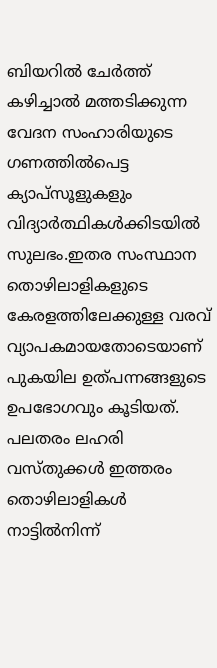ബിയറില്‍ ചേര്‍ത്ത് കഴിച്ചാല്‍ മത്തടിക്കുന്ന വേദന സംഹാരിയുടെ ഗണത്തില്‍പെട്ട ക്യാപ്‌സൂളുകളും വിദ്യാര്‍ത്ഥികള്‍ക്കിടയില്‍ സുലഭം.ഇതര സംസ്ഥാന തൊഴിലാളികളുടെ കേരളത്തിലേക്കുള്ള വരവ് വ്യാപകമായതോടെയാണ് പുകയില ഉത്പന്നങ്ങളുടെ ഉപഭോഗവും കൂടിയത്. പലതരം ലഹരി വസ്തുക്കള്‍ ഇത്തരം തൊഴിലാളികള്‍ നാട്ടില്‍നിന്ന്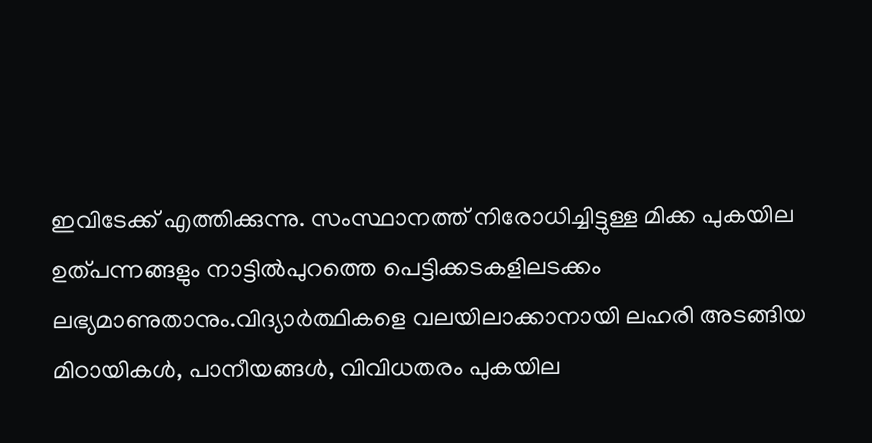ഇവിടേക്ക് എത്തിക്കുന്നു. സംസ്ഥാനത്ത് നിരോധിച്ചിട്ടുള്ള മിക്ക പുകയില ഉത്പന്നങ്ങളും നാട്ടില്‍പുറത്തെ പെട്ടിക്കടകളിലടക്കം ലഭ്യമാണുതാനും.വിദ്യാര്‍ത്ഥികളെ വലയിലാക്കാനായി ലഹരി അടങ്ങിയ മിഠായികള്‍, പാനീയങ്ങള്‍, വിവിധതരം പുകയില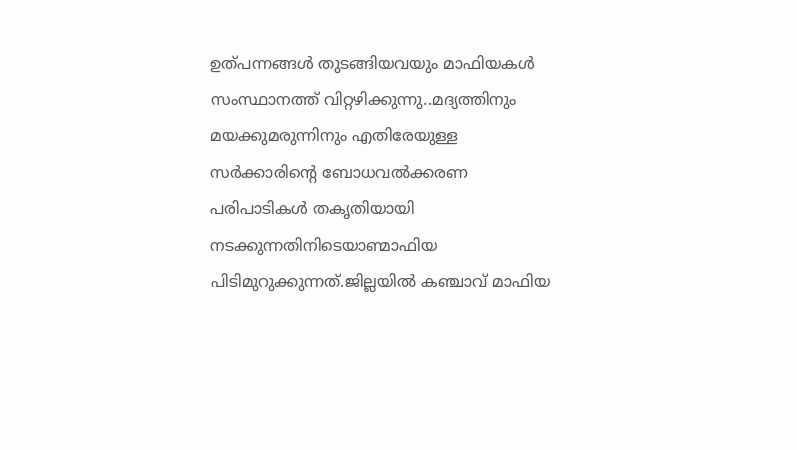ഉത്പന്നങ്ങള്‍ തുടങ്ങിയവയും മാഫിയകള്‍ സംസ്ഥാനത്ത് വിറ്റഴിക്കുന്നു..മദ്യത്തിനും മയക്കുമരുന്നിനും എതിരേയുള്ള സര്‍ക്കാരിന്റെ ബോധവല്‍ക്കരണ പരിപാടികള്‍ തകൃതിയായി നടക്കുന്നതിനിടെയാണ്മാഫിയ പിടിമുറുക്കുന്നത്.ജില്ലയില്‍ കഞ്ചാവ് മാഫിയ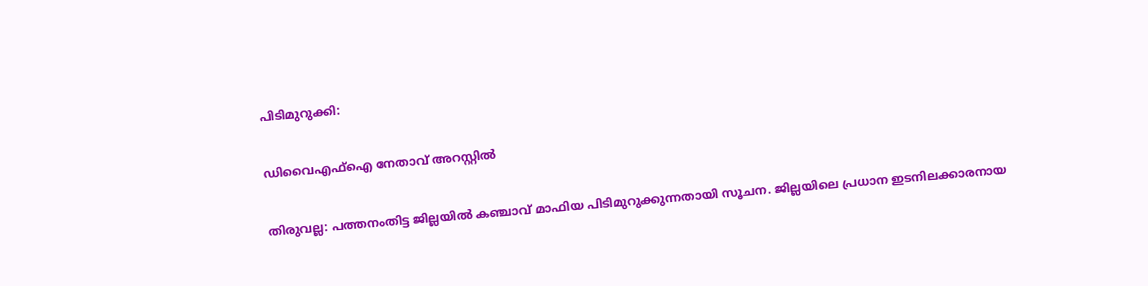പിടിമുറുക്കി:

ഡിവൈഎഫ്‌ഐ നേതാവ് അറസ്റ്റില്‍

തിരുവല്ല: പത്തനംതിട്ട ജില്ലയില്‍ കഞ്ചാവ് മാഫിയ പിടിമുറുക്കുന്നതായി സൂചന. ജില്ലയിലെ പ്രധാന ഇടനിലക്കാരനായ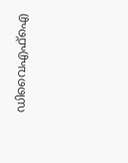ഡിവൈഎഫ്‌ഐ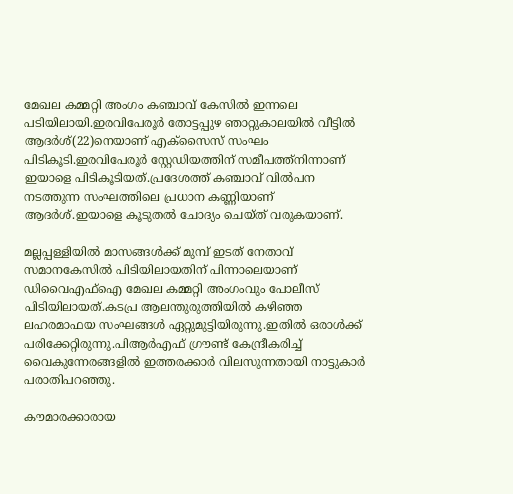മേഖല കമ്മറ്റി അംഗം കഞ്ചാവ് കേസില്‍ ഇന്നലെ പടിയിലായി.ഇരവിപേരൂര്‍ തോട്ടപ്പുഴ ഞാറ്റുകാലയില്‍ വീട്ടില്‍ ആദര്‍ശ്(22)നെയാണ് എക്‌സൈസ് സംഘം പിടികൂടി.ഇരവിപേരൂര്‍ സ്റ്റേഡിയത്തിന് സമീപത്ത്‌നിന്നാണ് ഇയാളെ പിടികൂടിയത്.പ്രദേശത്ത് കഞ്ചാവ് വില്‍പന നടത്തുന്ന സംഘത്തിലെ പ്രധാന കണ്ണിയാണ് ആദര്‍ശ്.ഇയാളെ കൂടുതല്‍ ചോദ്യം ചെയ്ത് വരുകയാണ്.

മല്ലപ്പള്ളിയില്‍ മാസങ്ങള്‍ക്ക് മുമ്പ് ഇടത് നേതാവ് സമാനകേസില്‍ പിടിയിലായതിന് പിന്നാലെയാണ് ഡിവൈഎഫ്‌ഐ മേഖല കമ്മറ്റി അംഗംവും പോലീസ് പിടിയിലായത്.കടപ്ര ആലന്തുരുത്തിയില്‍ കഴിഞ്ഞ ലഹരമാഫയ സംഘങ്ങള്‍ ഏറ്റുമുട്ടിയിരുന്നു.ഇതില്‍ ഒരാള്‍ക്ക് പരിക്കേറ്റിരുന്നു.പിആര്‍എഫ് ഗ്രൗണ്ട് കേന്ദ്രീകരിച്ച് വൈകുന്നേരങ്ങളില്‍ ഇത്തരക്കാര്‍ വിലസുന്നതായി നാട്ടുകാര്‍ പരാതിപറഞ്ഞു.

കൗമാരക്കാരായ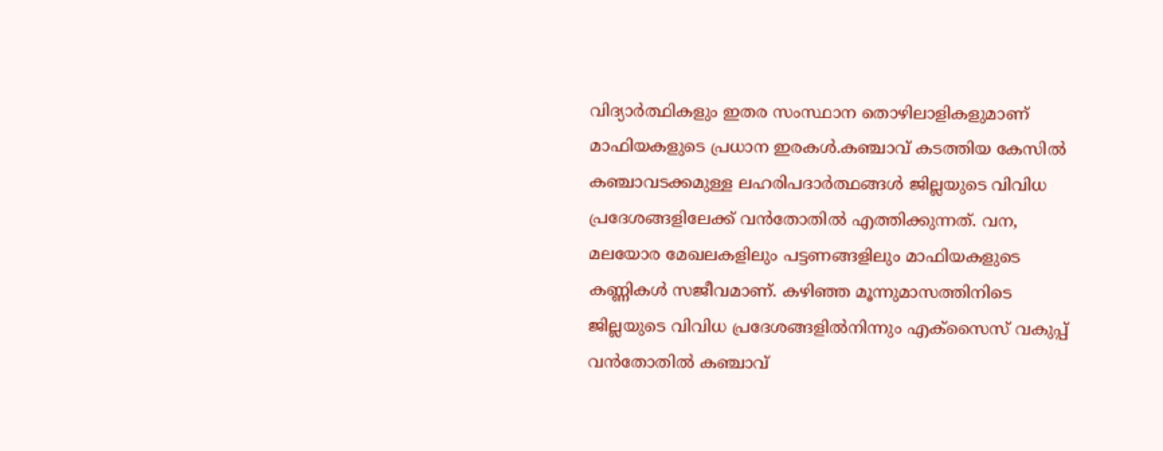വിദ്യാര്‍ത്ഥികളും ഇതര സംസ്ഥാന തൊഴിലാളികളുമാണ് മാഫിയകളുടെ പ്രധാന ഇരകള്‍.കഞ്ചാവ് കടത്തിയ കേസില്‍ കഞ്ചാവടക്കമുള്ള ലഹരിപദാര്‍ത്ഥങ്ങള്‍ ജില്ലയുടെ വിവിധ പ്രദേശങ്ങളിലേക്ക് വന്‍തോതില്‍ എത്തിക്കുന്നത്. വന, മലയോര മേഖലകളിലും പട്ടണങ്ങളിലും മാഫിയകളുടെ കണ്ണികള്‍ സജീവമാണ്. കഴിഞ്ഞ മൂന്നുമാസത്തിനിടെ ജില്ലയുടെ വിവിധ പ്രദേശങ്ങളില്‍നിന്നും എക്‌സൈസ് വകുപ്പ് വന്‍തോതില്‍ കഞ്ചാവ്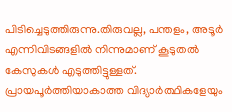പിടിച്ചെടുത്തിരുന്നു.തിരുവല്ല, പന്തളം, അടൂര്‍ എന്നിവിടങ്ങളില്‍ നിന്നുമാണ് കൂടുതല്‍ കേസുകള്‍ എടുത്തിട്ടുള്ളത്. പ്രായപൂര്‍ത്തിയാകാത്ത വിദ്യാര്‍ത്ഥികളേയും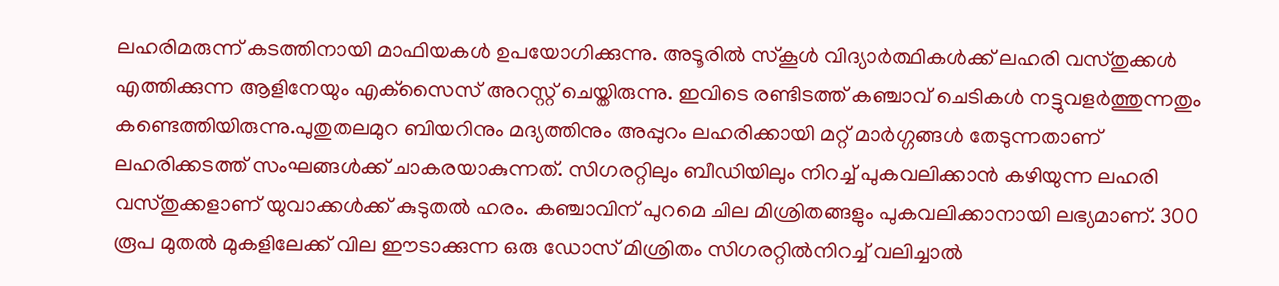ലഹരിമരുന്ന് കടത്തിനായി മാഫിയകള്‍ ഉപയോഗിക്കുന്നു. അടൂരില്‍ സ്‌കൂള്‍ വിദ്യാര്‍ത്ഥികള്‍ക്ക് ലഹരി വസ്തുക്കള്‍ എത്തിക്കുന്ന ആളിനേയും എക്‌സൈസ് അറസ്റ്റ് ചെയ്തിരുന്നു. ഇവിടെ രണ്ടിടത്ത് കഞ്ചാവ് ചെടികള്‍ നട്ടുവളര്‍ത്തുന്നതും കണ്ടെത്തിയിരുന്നു.പുതുതലമുറ ബിയറിനും മദ്യത്തിനും അപ്പുറം ലഹരിക്കായി മറ്റ് മാര്‍ഗ്ഗങ്ങള്‍ തേടുന്നതാണ് ലഹരിക്കടത്ത് സംഘങ്ങള്‍ക്ക് ചാകരയാകുന്നത്. സിഗരറ്റിലും ബീഡിയിലും നിറച്ച് പുകവലിക്കാന്‍ കഴിയുന്ന ലഹരി വസ്തുക്കളാണ് യുവാക്കള്‍ക്ക് കുടുതല്‍ ഹരം. കഞ്ചാവിന് പുറമെ ചില മിശ്രിതങ്ങളും പുകവലിക്കാനായി ലഭ്യമാണ്. 300 രൂപ മുതല്‍ മുകളിലേക്ക് വില ഈടാക്കുന്ന ഒരു ഡോസ് മിശ്രിതം സിഗരറ്റില്‍നിറച്ച് വലിച്ചാല്‍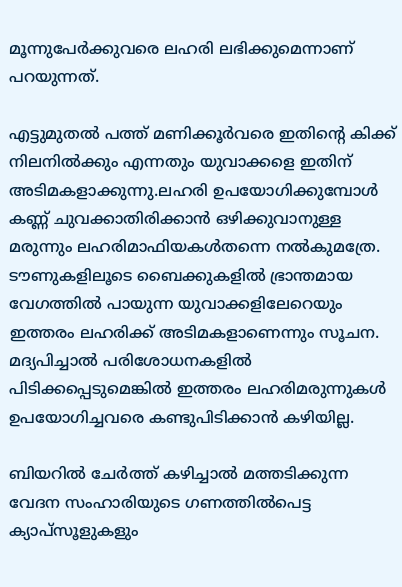മൂന്നുപേര്‍ക്കുവരെ ലഹരി ലഭിക്കുമെന്നാണ് പറയുന്നത്.

എട്ടുമുതല്‍ പത്ത് മണിക്കൂര്‍വരെ ഇതിന്റെ കിക്ക് നിലനില്‍ക്കും എന്നതും യുവാക്കളെ ഇതിന് അടിമകളാക്കുന്നു.ലഹരി ഉപയോഗിക്കുമ്പോള്‍ കണ്ണ് ചുവക്കാതിരിക്കാന്‍ ഒഴിക്കുവാനുള്ള മരുന്നും ലഹരിമാഫിയകള്‍തന്നെ നല്‍കുമത്രേ. ടൗണുകളിലൂടെ ബൈക്കുകളില്‍ ഭ്രാന്തമായ വേഗത്തില്‍ പായുന്ന യുവാക്കളിലേറെയും ഇത്തരം ലഹരിക്ക് അടിമകളാണെന്നും സൂചന. മദ്യപിച്ചാല്‍ പരിശോധനകളില്‍ പിടിക്കപ്പെടുമെങ്കില്‍ ഇത്തരം ലഹരിമരുന്നുകള്‍ ഉപയോഗിച്ചവരെ കണ്ടുപിടിക്കാന്‍ കഴിയില്ല.

ബിയറില്‍ ചേര്‍ത്ത് കഴിച്ചാല്‍ മത്തടിക്കുന്ന വേദന സംഹാരിയുടെ ഗണത്തില്‍പെട്ട ക്യാപ്‌സൂളുകളും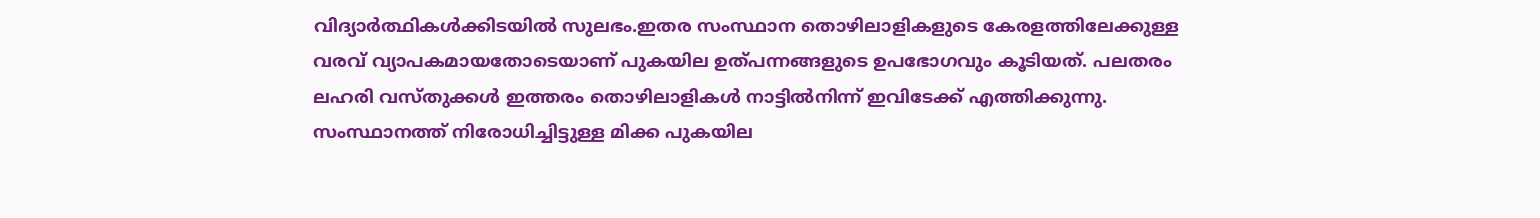വിദ്യാര്‍ത്ഥികള്‍ക്കിടയില്‍ സുലഭം.ഇതര സംസ്ഥാന തൊഴിലാളികളുടെ കേരളത്തിലേക്കുള്ള വരവ് വ്യാപകമായതോടെയാണ് പുകയില ഉത്പന്നങ്ങളുടെ ഉപഭോഗവും കൂടിയത്. പലതരം ലഹരി വസ്തുക്കള്‍ ഇത്തരം തൊഴിലാളികള്‍ നാട്ടില്‍നിന്ന് ഇവിടേക്ക് എത്തിക്കുന്നു. സംസ്ഥാനത്ത് നിരോധിച്ചിട്ടുള്ള മിക്ക പുകയില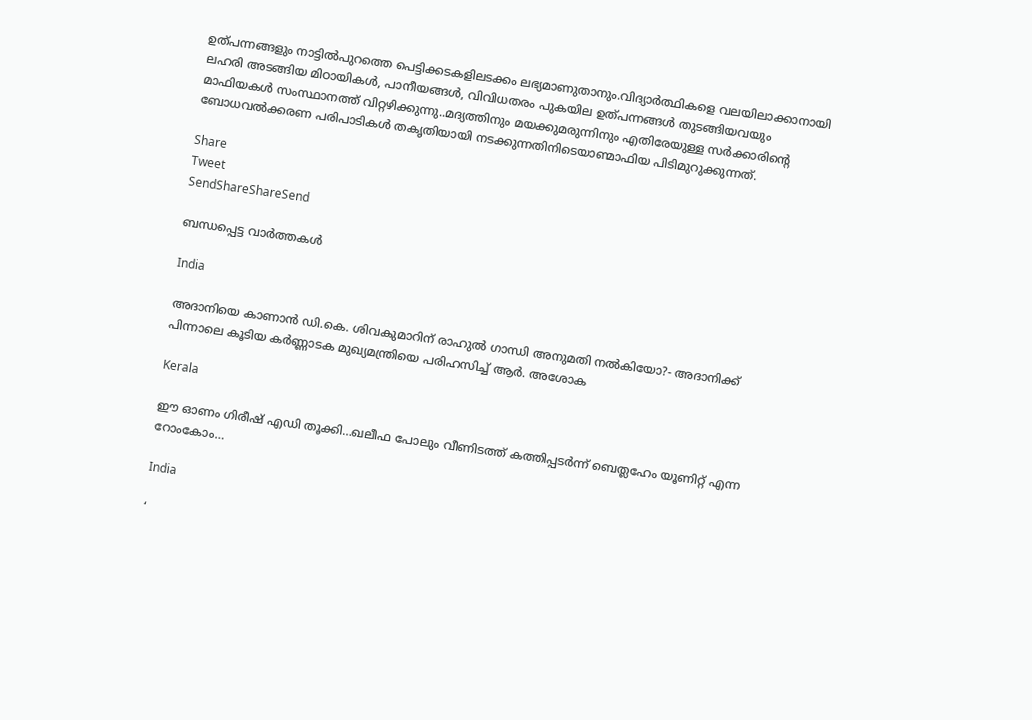ഉത്പന്നങ്ങളും നാട്ടില്‍പുറത്തെ പെട്ടിക്കടകളിലടക്കം ലഭ്യമാണുതാനും.വിദ്യാര്‍ത്ഥികളെ വലയിലാക്കാനായി ലഹരി അടങ്ങിയ മിഠായികള്‍, പാനീയങ്ങള്‍, വിവിധതരം പുകയില ഉത്പന്നങ്ങള്‍ തുടങ്ങിയവയും മാഫിയകള്‍ സംസ്ഥാനത്ത് വിറ്റഴിക്കുന്നു..മദ്യത്തിനും മയക്കുമരുന്നിനും എതിരേയുള്ള സര്‍ക്കാരിന്റെ ബോധവല്‍ക്കരണ പരിപാടികള്‍ തകൃതിയായി നടക്കുന്നതിനിടെയാണ്മാഫിയ പിടിമുറുക്കുന്നത്.

Share
Tweet
SendShareShareSend

ബന്ധപ്പെട്ട വാര്‍ത്തകള്‍

India

അദാനിയെ കാണാന്‍ ഡി.കെ. ശിവകുമാറിന് രാഹുല്‍ ഗാന്ധി അനുമതി നല്‍കിയോ?- അദാനിക്ക് പിന്നാലെ കൂടിയ കര്‍ണ്ണാടക മുഖ്യമന്ത്രിയെ പരിഹസിച്ച് ആര്‍. അശോക

Kerala

ഈ ഓണം ഗിരീഷ് എഡി തൂക്കി…ഖലീഫ പോലും വീണിടത്ത് കത്തിപ്പടര്‍ന്ന് ബെത്ലഹേം യൂണിറ്റ് എന്ന റോംകോം…

India

‘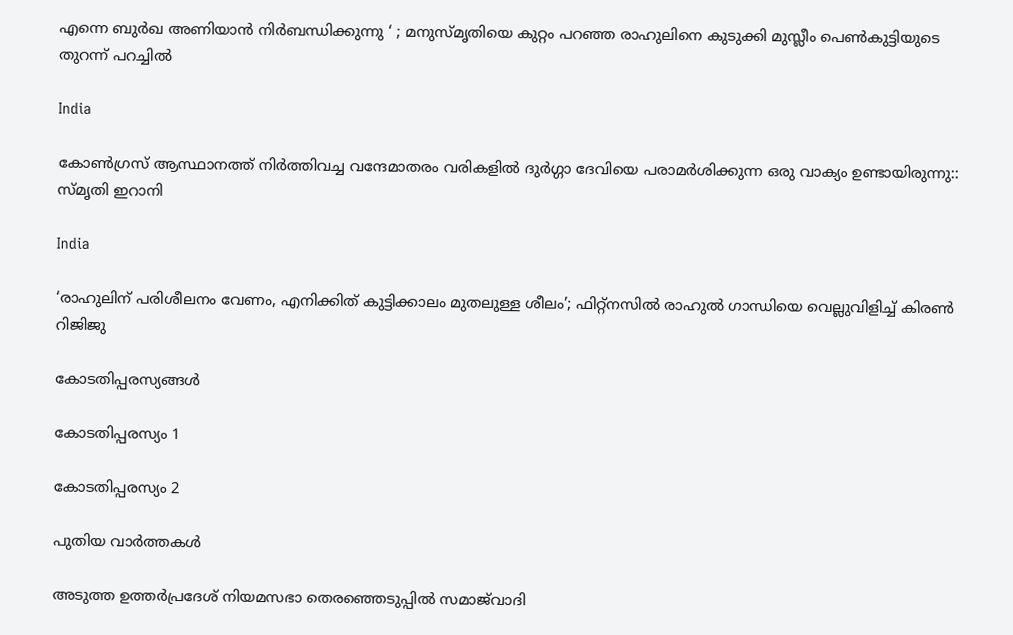എന്നെ ബുർഖ അണിയാൻ നിർബന്ധിക്കുന്നു ‘ ; മനുസ്മൃതിയെ കുറ്റം പറഞ്ഞ രാഹുലിനെ കുടുക്കി മുസ്ലീം പെൺകുട്ടിയുടെ തുറന്ന് പറച്ചിൽ

India

കോൺഗ്രസ് ആസ്ഥാനത്ത് നിർത്തിവച്ച വന്ദേമാതരം വരികളിൽ ദുർഗ്ഗാ ദേവിയെ പരാമർശിക്കുന്ന ഒരു വാക്യം ഉണ്ടായിരുന്നു:: സ്മൃതി ഇറാനി

India

‘രാഹുലിന് പരിശീലനം വേണം, എനിക്കിത് കുട്ടിക്കാലം മുതലുള്ള ശീലം’; ഫിറ്റ്‌നസിൽ രാഹുൽ ഗാന്ധിയെ വെല്ലുവിളിച്ച് കിരൺ റിജിജു

കോടതിപ്പരസ്യങ്ങള്‍

കോടതിപ്പരസ്യം 1

കോടതിപ്പരസ്യം 2

പുതിയ വാര്‍ത്തകള്‍

അടുത്ത ഉത്തർപ്രദേശ് നിയമസഭാ തെരഞ്ഞെടുപ്പിൽ സമാജ്‌വാദി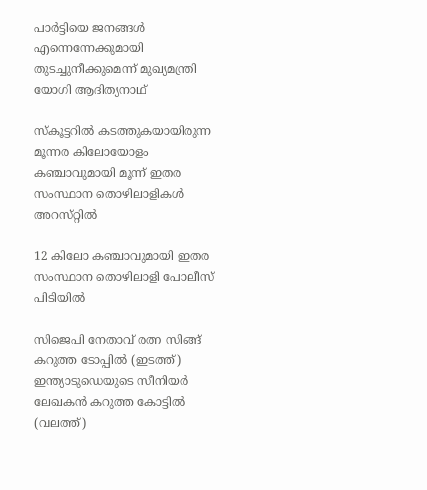പാർട്ടിയെ ജനങ്ങൾ എന്നെന്നേക്കുമായി തുടച്ചുനീക്കുമെന്ന് മുഖ്യമന്ത്രി യോഗി ആദിത്യനാഥ്

സ്കൂട്ടറിൽ കടത്തുകയായിരുന്ന മൂന്നര കിലോയോളം കഞ്ചാവുമായി മൂന്ന് ഇതര സംസ്ഥാന തൊഴിലാളികൾ അറസ്‌റ്റിൽ

12 കിലോ കഞ്ചാവുമായി ഇതര സംസ്ഥാന തൊഴിലാളി പോലീസ് പിടിയിൽ

സിജെപി നേതാവ് രത്ന സിങ്ങ് കറുത്ത ടോപ്പില്‍ (ഇടത്ത്) ഇന്ത്യാടുഡെയുടെ സീനിയര്‍ ലേഖകന്‍ കറുത്ത കോട്ടില്‍ (വലത്ത്)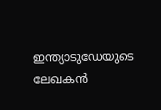ഇന്ത്യാടുഡേയുടെ ലേഖകന്‍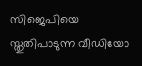സിജെപിയെ സ്തുതിപാടുന്ന വീഡിയോ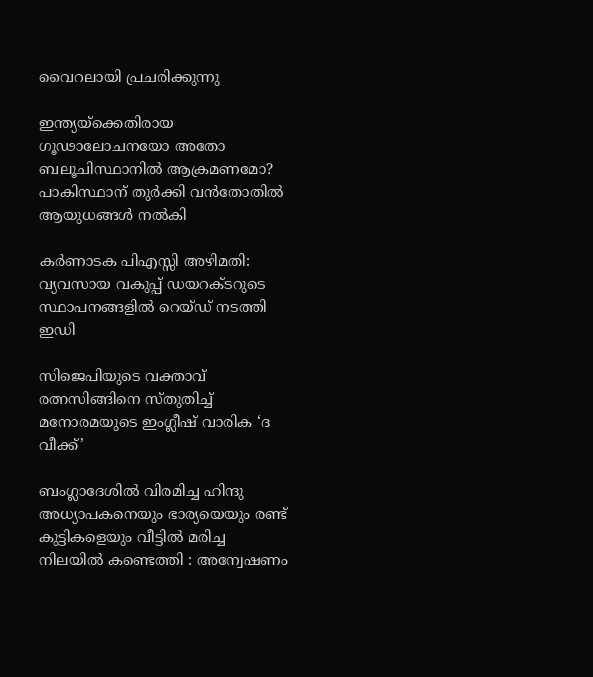വൈറലായി പ്രചരിക്കുന്നു

ഇന്ത്യയ്‌ക്കെതിരായ ഗൂഢാലോചനയോ അതോ ബലൂചിസ്ഥാനിൽ ആക്രമണമോ? പാകിസ്ഥാന് തുർക്കി വൻതോതിൽ ആയുധങ്ങൾ നൽകി

കര്‍ണാടക പിഎസ്സി അഴിമതി: വ്യവസായ വകുപ്പ് ഡയറക്ടറുടെ സ്ഥാപനങ്ങളില്‍ റെയ്ഡ് നടത്തി ഇഡി

സിജെപിയുടെ വക്താവ് രത്നസിങ്ങിനെ സ്തുതിച്ച് മനോരമയുടെ ഇംഗ്ലീഷ് വാരിക ‘ദ വീക്ക്’

ബംഗ്ലാദേശിൽ വിരമിച്ച ഹിന്ദു അധ്യാപകനെയും ഭാര്യയെയും രണ്ട് കുട്ടികളെയും വീട്ടിൽ മരിച്ച നിലയിൽ കണ്ടെത്തി : അന്വേഷണം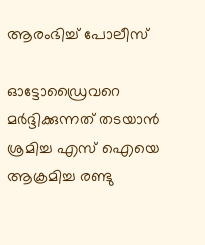ആരംഭിച്ച് പോലീസ്

ഓട്ടോഡ്രൈവറെ മര്‍ദ്ദിക്കുന്നത് തടയാന്‍ ശ്രമിച്ച എസ് ഐയെ ആക്രമിച്ച രണ്ടു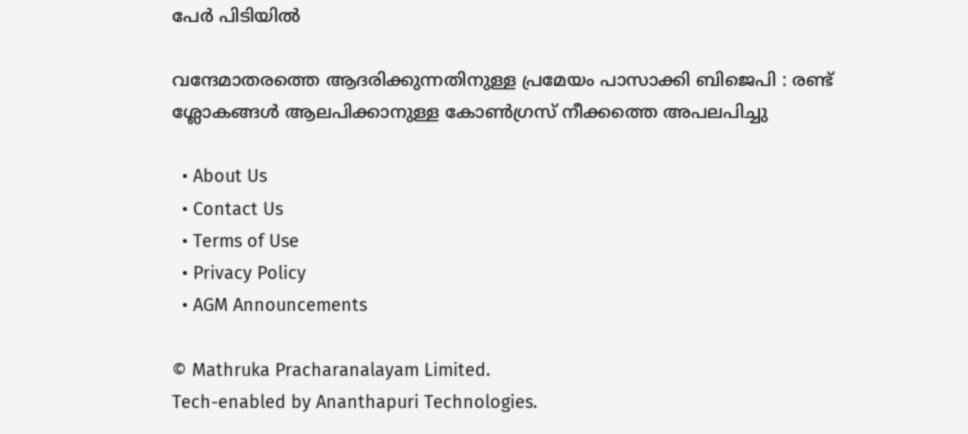പേര്‍ പിടിയില്‍

വന്ദേമാതരത്തെ ആദരിക്കുന്നതിനുള്ള പ്രമേയം പാസാക്കി ബിജെപി : രണ്ട് ശ്ലോകങ്ങൾ ആലപിക്കാനുള്ള കോൺഗ്രസ് നീക്കത്തെ അപലപിച്ചു

  • About Us
  • Contact Us
  • Terms of Use
  • Privacy Policy
  • AGM Announcements

© Mathruka Pracharanalayam Limited.
Tech-enabled by Ananthapuri Technologies.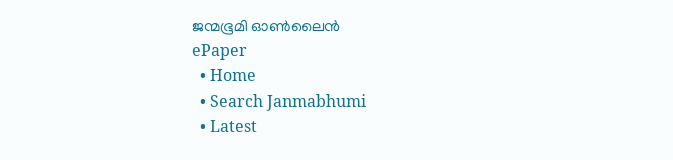ജന്മഭൂമി ഓണ്‍ലൈന്‍
ePaper
  • Home
  • Search Janmabhumi
  • Latest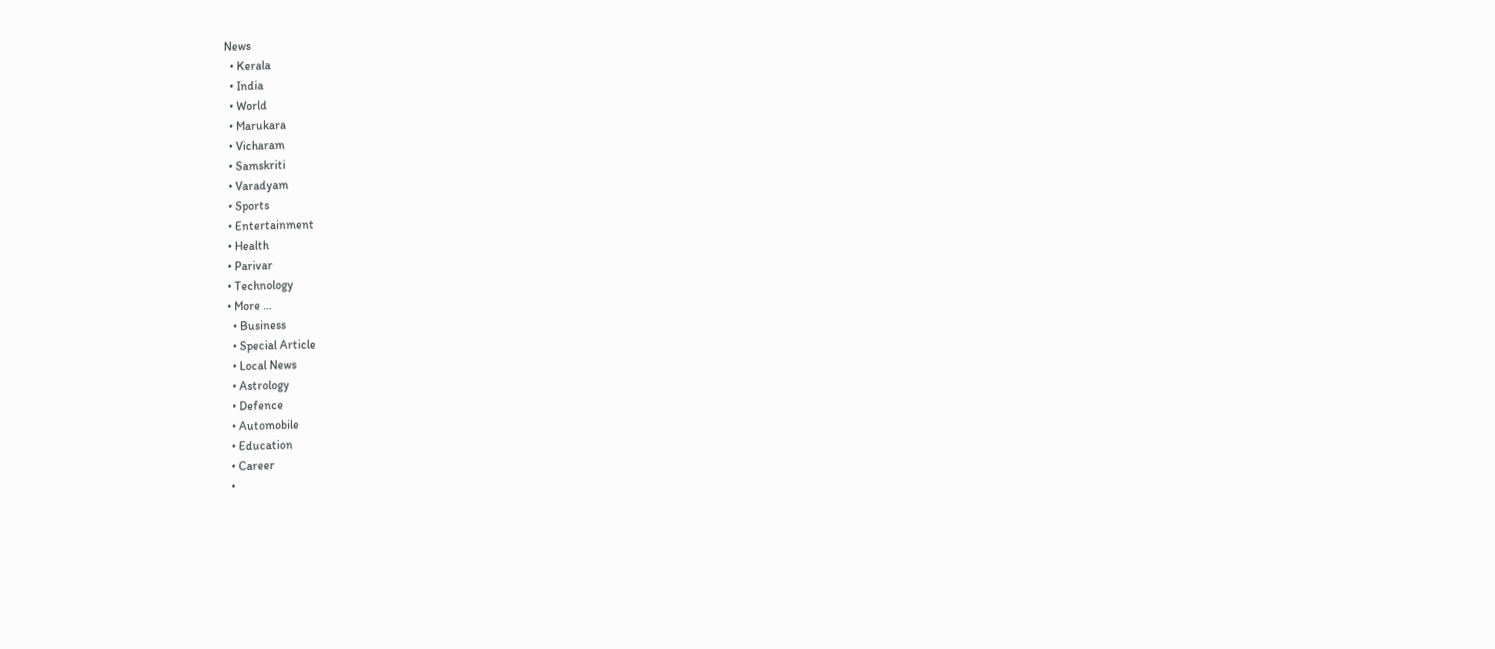News
  • Kerala
  • India
  • World
  • Marukara
  • Vicharam
  • Samskriti
  • Varadyam
  • Sports
  • Entertainment
  • Health
  • Parivar
  • Technology
  • More …
    • Business
    • Special Article
    • Local News
    • Astrology
    • Defence
    • Automobile
    • Education
    • Career
    •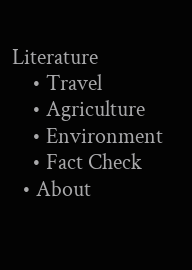Literature
    • Travel
    • Agriculture
    • Environment
    • Fact Check
  • About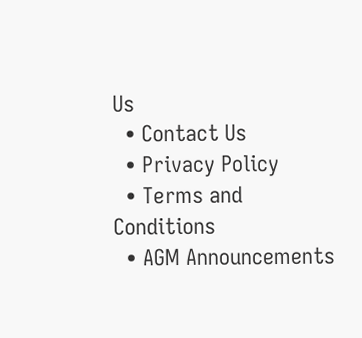Us
  • Contact Us
  • Privacy Policy
  • Terms and Conditions
  • AGM Announcements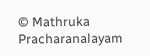© Mathruka Pracharanalayam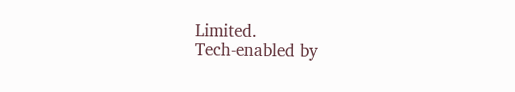Limited.
Tech-enabled by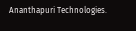Ananthapuri Technologies.